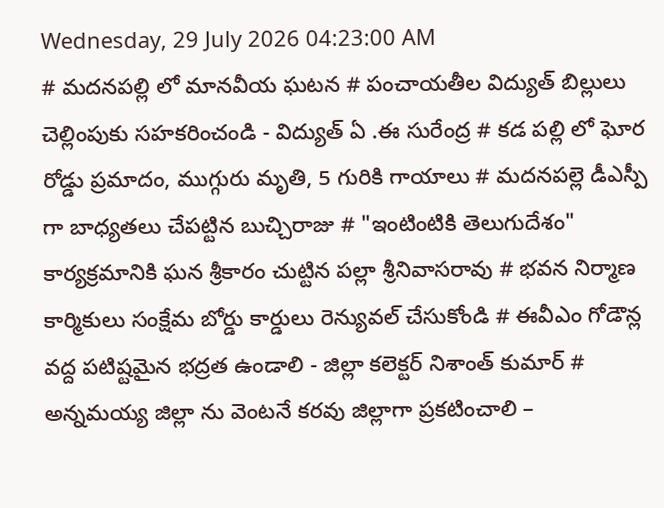Wednesday, 29 July 2026 04:23:00 AM
# మదనపల్లి లో మానవీయ ఘటన # పంచాయతీల విద్యుత్ బిల్లులు చెల్లింపుకు సహకరించండి - విద్యుత్ ఏ .ఈ సురేంద్ర # కడ పల్లి లో ఘోర రోడ్డు ప్రమాదం, ముగ్గురు మృతి, 5 గురికి గాయాలు # మదనపల్లె డీఎస్పీ గా బాధ్యతలు చేపట్టిన బుచ్చిరాజు # "ఇంటింటికి తెలుగుదేశం" కార్యక్రమానికి ఘన శ్రీకారం చుట్టిన పల్లా శ్రీనివాసరావు # భవన నిర్మాణ కార్మికులు సంక్షేమ బోర్డు కార్డులు రెన్యువల్ చేసుకోండి # ఈవీఎం గోడౌన్ల వద్ద పటిష్టమైన భద్రత ఉండాలి - జిల్లా కలెక్టర్ నిశాంత్ కుమార్ # అన్నమయ్య జిల్లా ను వెంటనే కరవు జిల్లాగా ప్రకటించాలి –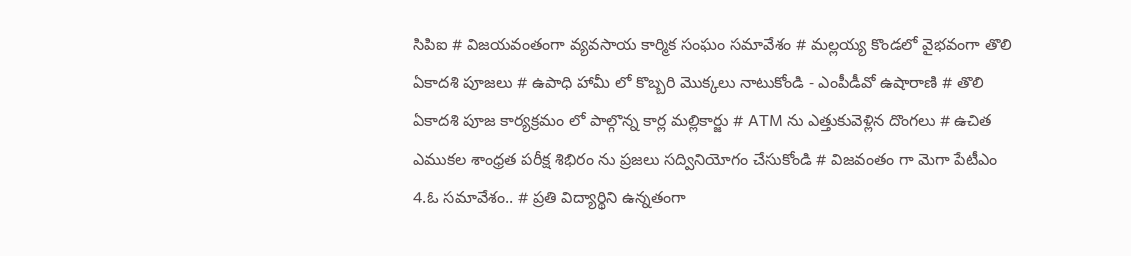సిపిఐ # విజయవంతంగా వ్యవసాయ కార్మిక సంఘం సమావేశం # మల్లయ్య కొండలో వైభవంగా తొలి ఏకాదశి పూజలు # ఉపాధి హామీ లో కొబ్బరి మొక్కలు నాటుకోండి - ఎంపీడీవో ఉషారాణి # తొలి ఏకాదశి పూజ కార్యక్రమం లో పాల్గొన్న కార్ల మల్లికార్జు # ATM ను ఎత్తుకువెళ్లిన దొంగలు # ఉచిత ఎముకల శాంధ్రత పరీక్ష శిభిరం ను ప్రజలు సద్వినియోగం చేసుకోండి # విజవంతం గా మెగా పేటీఎం 4.ఓ సమావేశం.. # ప్రతి విద్యార్థిని ఉన్నతంగా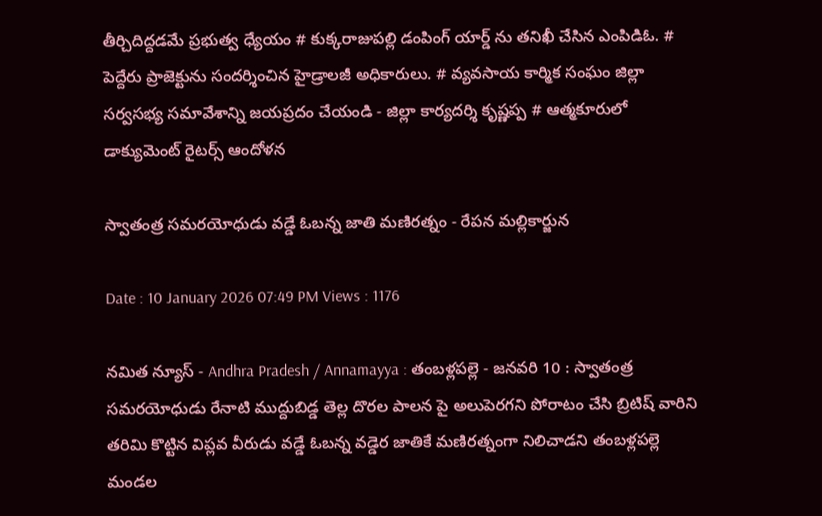తీర్చిదిద్దడమే ప్రభుత్వ ధ్యేయం # కుక్కరాజుపల్లి డంపింగ్ యార్డ్ ను తనిఖీ చేసిన ఎంపిడిఓ. # పెద్దేరు ప్రాజెక్టును సందర్శించిన హైడ్రాలజీ అధికారులు. # వ్యవసాయ కార్మిక సంఘం జిల్లా సర్వసభ్య సమావేశాన్ని జయప్రదం చేయండి - జిల్లా కార్యదర్శి కృష్ణప్ప # ఆత్మకూరులో డాక్యుమెంట్ రైటర్స్ ఆందోళన

స్వాతంత్ర సమరయోధుడు వడ్డే ఓబన్న జాతి మణిరత్నం - రేపన మల్లికార్జున

Date : 10 January 2026 07:49 PM Views : 1176

నమిత న్యూస్ - Andhra Pradesh / Annamayya : తంబళ్లపల్లె - జనవరి 10 : స్వాతంత్ర సమరయోధుడు రేనాటి ముద్దుబిడ్డ తెల్ల దొరల పాలన పై అలుపెరగని పోరాటం చేసి బ్రిటిష్ వారిని తరిమి కొట్టిన విప్లవ వీరుడు వడ్డే ఓబన్న వడ్డెర జాతికే మణిరత్నంగా నిలిచాడని తంబళ్లపల్లె మండల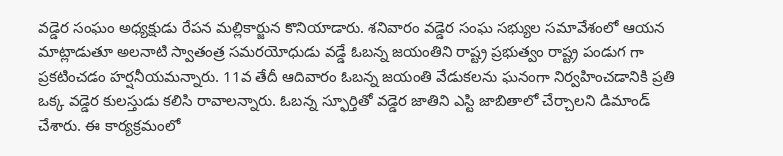వడ్డెర సంఘం అధ్యక్షుడు రేపన మల్లికార్జున కొనియాడారు. శనివారం వడ్డెర సంఘ సభ్యుల సమావేశంలో ఆయన మాట్లాడుతూ అలనాటి స్వాతంత్ర సమరయోధుడు వడ్డే ఓబన్న జయంతిని రాష్ట్ర ప్రభుత్వం రాష్ట్ర పండుగ గా ప్రకటించడం హర్షనీయమన్నారు. 11వ తేదీ ఆదివారం ఓబన్న జయంతి వేడుకలను ఘనంగా నిర్వహించడానికి ప్రతి ఒక్క వడ్డెర కులస్తుడు కలిసి రావాలన్నారు. ఓబన్న స్ఫూర్తితో వడ్డెర జాతిని ఎస్టి జాబితాలో చేర్చాలని డిమాండ్ చేశారు. ఈ కార్యక్రమంలో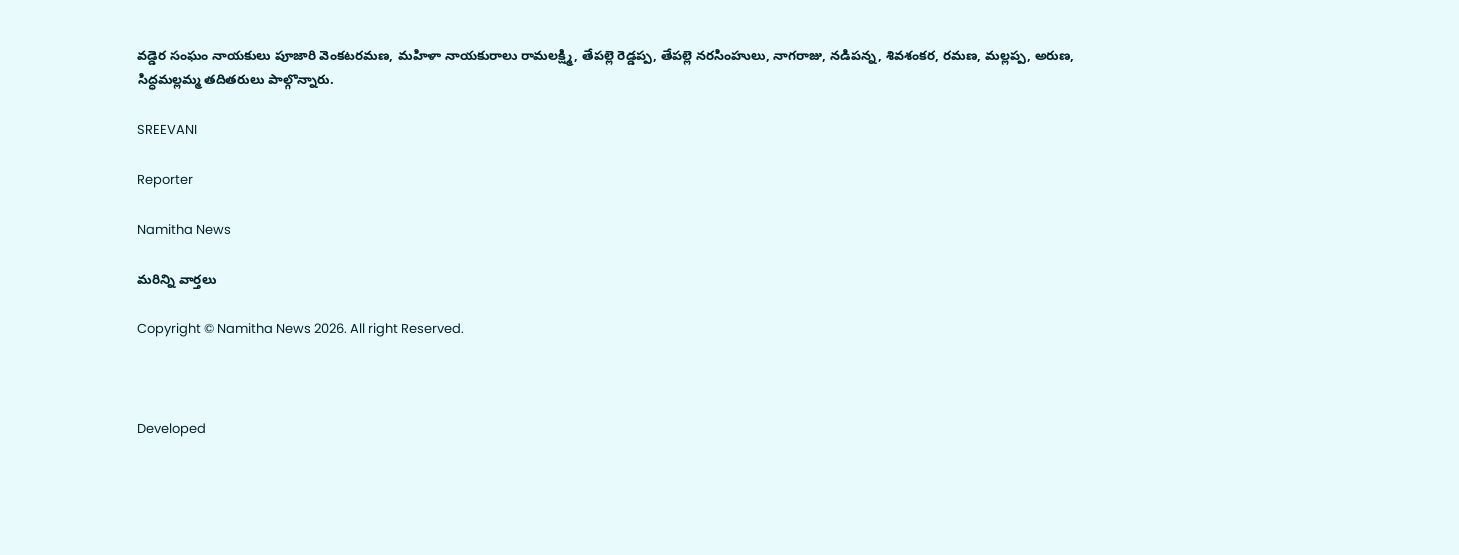వడ్డెర సంఘం నాయకులు పూజారి వెంకటరమణ, మహిళా నాయకురాలు రామలక్ష్మి, తేపల్లె రెడ్డప్ప, తేపల్లె నరసింహులు, నాగరాజు, నడిపన్న, శివశంకర, రమణ, మల్లప్ప, అరుణ, సిద్ధమల్లమ్మ తదితరులు పాల్గొన్నారు.

SREEVANI

Reporter

Namitha News

మరిన్ని వార్తలు

Copyright © Namitha News 2026. All right Reserved.



Developed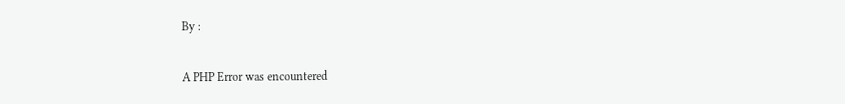By :

A PHP Error was encountered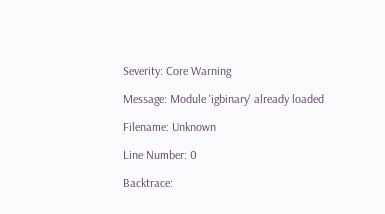Severity: Core Warning

Message: Module 'igbinary' already loaded

Filename: Unknown

Line Number: 0

Backtrace: